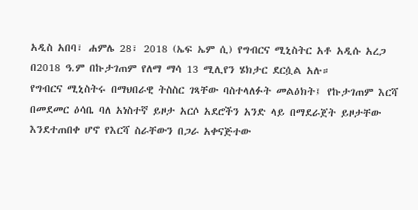አዲስ አበባ፣ ሐምሌ 28፣ 2018 (ኤፍ ኤም ሲ) የግብርና ሚኒስትር አቶ አዲሱ አረጋ በ2018 ዓ.ም በኩታገጠም የለማ ማሳ 13 ሚሊየን ሄክታር ደርሷል አሉ።
የግብርና ሚኒስትሩ በማህበራዊ ትስስር ገጻቸው ባስተላለፉት መልዕክት፤ የኩታገጠም እርሻ በመደመር ዕሳቤ ባለ አነስተኛ ይዞታ አርሶ አደሮችን አንድ ላይ በማደራጀት ይዞታቸው እንደተጠበቀ ሆኖ የእርሻ ስራቸውን በጋራ አቀናጅተው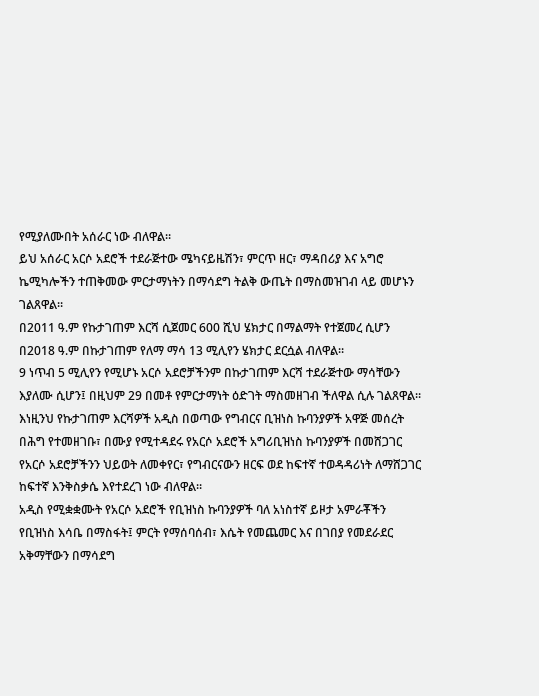የሚያለሙበት አሰራር ነው ብለዋል።
ይህ አሰራር አርሶ አደሮች ተደራጅተው ሜካናይዜሽን፣ ምርጥ ዘር፣ ማዳበሪያ እና አግሮ ኬሚካሎችን ተጠቅመው ምርታማነትን በማሳደግ ትልቅ ውጤት በማስመዝገብ ላይ መሆኑን ገልጸዋል።
በ2011 ዓ.ም የኩታገጠም እርሻ ሲጀመር 600 ሺህ ሄክታር በማልማት የተጀመረ ሲሆን በ2018 ዓ.ም በኩታገጠም የለማ ማሳ 13 ሚሊየን ሄክታር ደርሷል ብለዋል።
9 ነጥብ 5 ሚሊየን የሚሆኑ አርሶ አደሮቻችንም በኩታገጠም እርሻ ተደራጅተው ማሳቸውን እያለሙ ሲሆን፤ በዚህም 29 በመቶ የምርታማነት ዕድገት ማስመዘገብ ችለዋል ሲሉ ገልጸዋል።
እነዚንህ የኩታገጠም እርሻዎች አዲስ በወጣው የግብርና ቢዝነስ ኩባንያዎች አዋጅ መሰረት በሕግ የተመዘገቡ፣ በሙያ የሚተዳደሩ የአርሶ አደሮች አግሪቢዝነስ ኩባንያዎች በመሸጋገር የአርሶ አደሮቻችንን ህይወት ለመቀየር፣ የግብርናውን ዘርፍ ወደ ከፍተኛ ተወዳዳሪነት ለማሸጋገር ከፍተኛ እንቅስቃሴ እየተደረገ ነው ብለዋል።
አዲስ የሚቋቋሙት የአርሶ አደሮች የቢዝነስ ኩባንያዎች ባለ አነስተኛ ይዞታ አምራቾችን የቢዝነስ እሳቤ በማስፋት፤ ምርት የማሰባሰብ፣ እሴት የመጨመር እና በገበያ የመደራደር አቅማቸውን በማሳደግ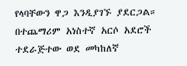የላባቸውን ዋጋ እንዲያገኙ ያደርጋል።
በተጨማሪም አነስተኛ አርሶ አደሮች ተደራጅተው ወደ መካከለኛ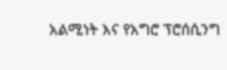አልሚነት እና የአግሮ ፕሮሰሲንግ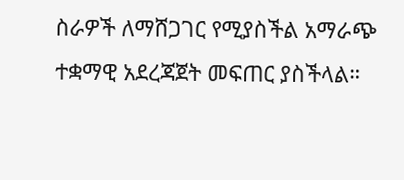ስራዎች ለማሸጋገር የሚያስችል አማራጭ ተቋማዊ አደረጃጀት መፍጠር ያስችላል።